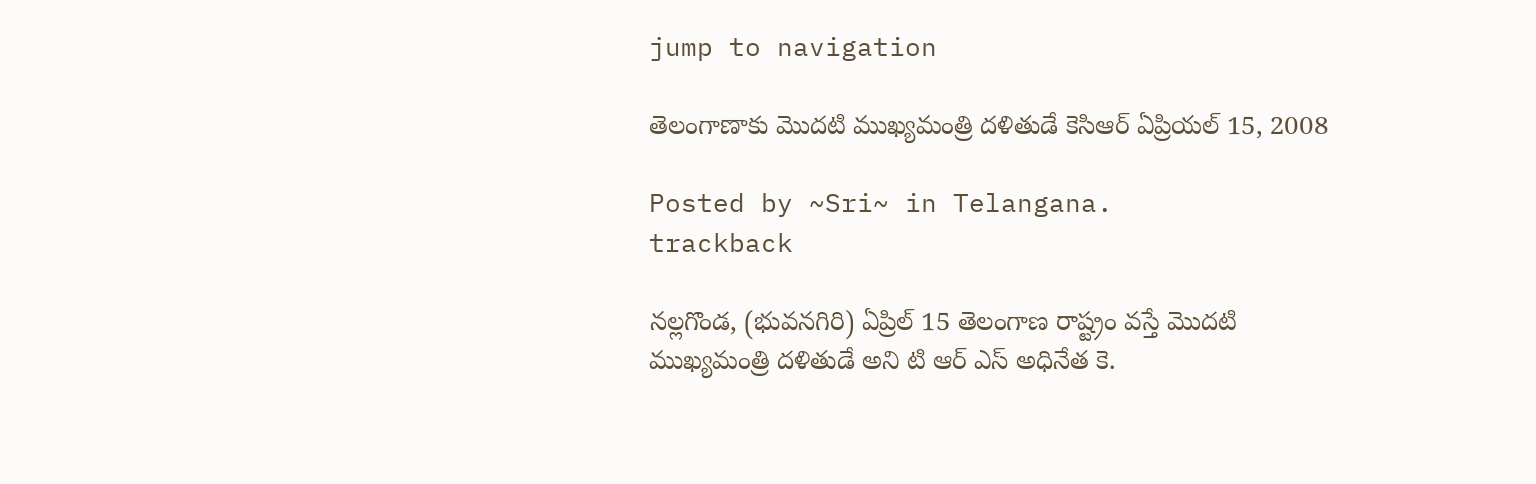jump to navigation

తెలంగాణాకు మొదటి ముఖ్యమంత్రి దళితుడే కెసిఆర్‌ ఏప్రియల్ 15, 2008

Posted by ~Sri~ in Telangana.
trackback

నల్లగొండ, (భువనగిరి) ఏప్రిల్‌ 15 తెలంగాణ రాష్ట్రం వస్తే మొదటి ముఖ్యమంత్రి దళితుడే అని టి ఆర్‌ ఎస్‌ అధినేత కె.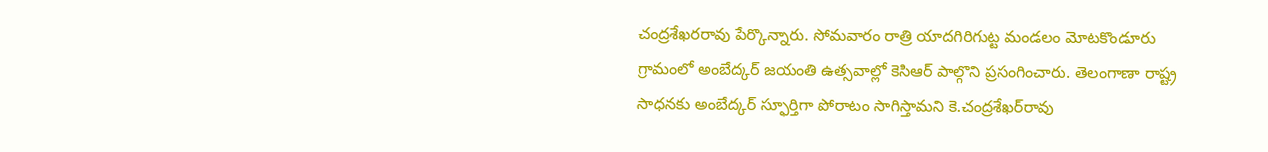చంద్రశేఖరరావు పేర్కొన్నారు. సోమవారం రాత్రి యాదగిరిగుట్ట మండలం మోటకొండూరు గ్రామంలో అంబేద్కర్‌ జయంతి ఉత్సవాల్లో కెసిఆర్‌ పాల్గొని ప్రసంగించారు. తెలంగాణా రాష్ట్ర సాధనకు అంబేద్కర్‌ స్ఫూర్తిగా పోరాటం సాగిస్తామని కె.చంద్రశేఖర్‌రావు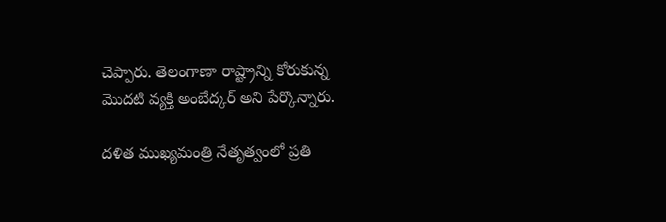చెప్పారు. తెలంగాణా రాష్ట్రాన్ని కోరుకున్న మొదటి వ్యక్తి అంబేద్కర్‌ అని పేర్కొన్నారు.

దళిత ముఖ్యమంత్రి నేతృత్వంలో ప్రతి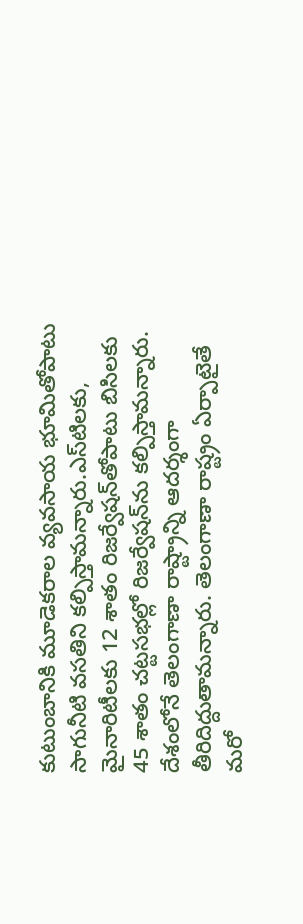కుటుంబానికి మూడెకరాల వ్యవసాయ భూమితోపాటు సాగునీటి వసతిని కల్పిస్తామన్నారు.ఎస్‌టిలకు, మైనారిటీలకు 12 శాతం రిజర్వేషన్‌తోపాటు బిసిలకు 45 శాతం చట్టసభల్లో రిజర్వేషన్‌ను కల్పిస్తామన్నారు. దేశంలోనే తెలంగాణా రాష్ట్రాన్ని ఆదర్శంగా తీరిదిద్దుతామన్నారు. తెలంగాణా రాష్ట్రం ఏర్పాటైతే మరో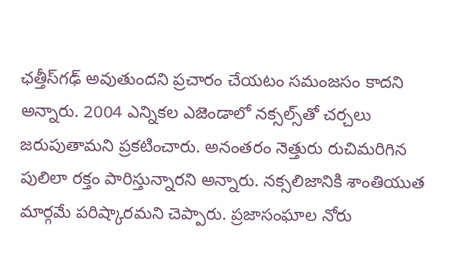ఛత్తీస్‌గఢ్‌ అవుతుందని ప్రచారం చేయటం సమంజసం కాదని అన్నారు. 2004 ఎన్నికల ఎజెండాలో నక్సల్స్‌తో చర్చలు జరుపుతామని ప్రకటించారు. అనంతరం నెత్తురు రుచిమరిగిన పులిలా రక్తం పారిస్తున్నారని అన్నారు. నక్సలిజానికి శాంతియుత మార్గమే పరిష్కారమని చెప్పారు. ప్రజాసంఘాల నోరు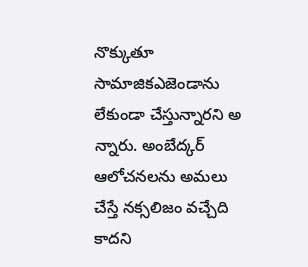నొక్కుతూ సామాజికఎజెండాను లేకుండా చేస్తున్నారని అ న్నారు. అంబేద్కర్‌ ఆలోచనలను అమలు చేస్తే నక్సలిజం వచ్చేది కాదని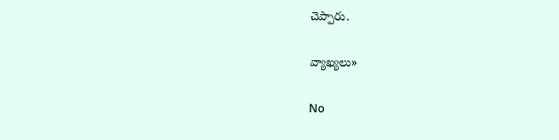చెప్పారు.

వ్యాఖ్యలు»

No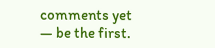comments yet — be the first.